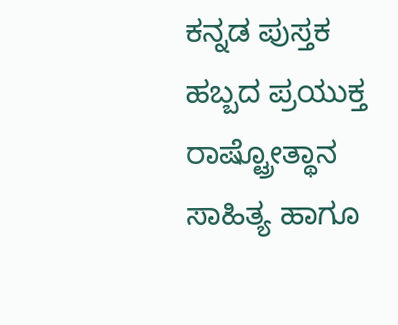ಕನ್ನಡ ಪುಸ್ತಕ ಹಬ್ಬದ ಪ್ರಯುಕ್ತ ರಾಷ್ಟ್ರೋತ್ಥಾನ ಸಾಹಿತ್ಯ ಹಾಗೂ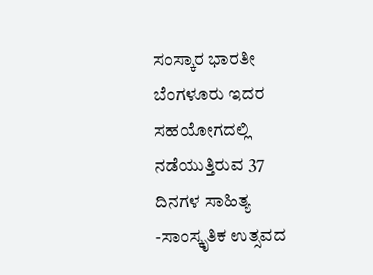ಸಂಸ್ಕಾರ ಭಾರತೀ ಬೆಂಗಳೂರು ಇದರ ಸಹಯೋಗದಲ್ಲಿ ನಡೆಯುತ್ತಿರುವ 37 ದಿನಗಳ ಸಾಹಿತ್ಯ -ಸಾಂಸ್ಕೃತಿಕ ಉತ್ಸವದ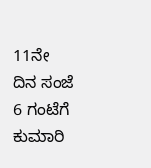11ನೇ ದಿನ ಸಂಜೆ 6 ಗಂಟೆಗೆ ಕುಮಾರಿ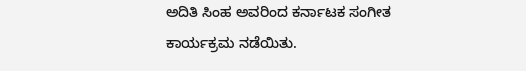ಅದಿತಿ ಸಿಂಹ ಅವರಿಂದ ಕರ್ನಾಟಕ ಸಂಗೀತ ಕಾರ್ಯಕ್ರಮ ನಡೆಯಿತು.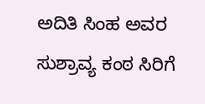ಅದಿತಿ ಸಿಂಹ ಅವರ ಸುಶ್ರಾವ್ಯ ಕಂಠ ಸಿರಿಗೆ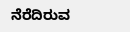ನೆರೆದಿರುವ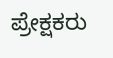ಪ್ರೇಕ್ಷಕರು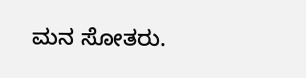ಮನ ಸೋತರು.